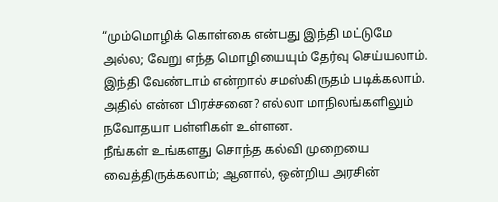“மும்மொழிக் கொள்கை என்பது இந்தி மட்டுமே அல்ல; வேறு எந்த மொழியையும் தேர்வு செய்யலாம். இந்தி வேண்டாம் என்றால் சமஸ்கிருதம் படிக்கலாம். அதில் என்ன பிரச்சனை? எல்லா மாநிலங்களிலும் நவோதயா பள்ளிகள் உள்ளன.
நீங்கள் உங்களது சொந்த கல்வி முறையை வைத்திருக்கலாம்; ஆனால், ஒன்றிய அரசின்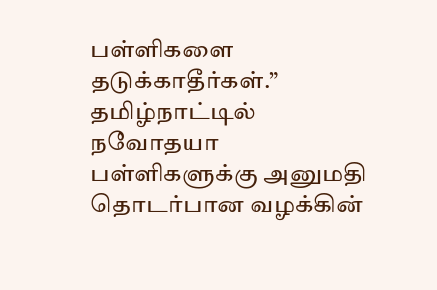பள்ளிகளை தடுக்காதீர்கள்.”
தமிழ்நாட்டில் நவோதயா பள்ளிகளுக்கு அனுமதி தொடர்பான வழக்கின்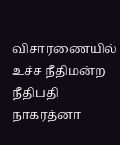விசாரணையில் உச்ச நீதிமன்ற நீதிபதி நாகரத்னா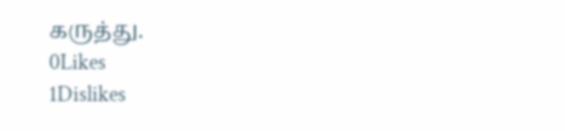கருத்து.
0Likes
1Dislikes